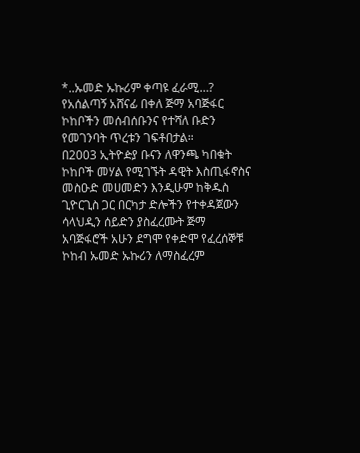*..ኡመድ ኡኩሪም ቀጣዩ ፈራሚ…?
የአሰልጣኝ አሸናፊ በቀለ ጅማ አባጅፋር ኮከቦችን መሰብሰቡንና የተሻለ ቡድን የመገንባት ጥረቱን ገፍቶበታል።
በ2003 ኢትዮዽያ ቡናን ለዋንጫ ካበቁት ኮከቦች መሃል የሚገኙት ዳዊት እስጢፋኖስና መስዑድ መሀመድን እንዲሁም ከቅዱስ ጊዮርጊስ ጋር በርካታ ድሎችን የተቀዳጀውን ሳላህዲን ሰይድን ያስፈረሙት ጅማ አባጅፋሮች አሁን ደግሞ የቀድሞ የፈረሰኞቹ ኮከብ ኡመድ ኡኩሪን ለማስፈረም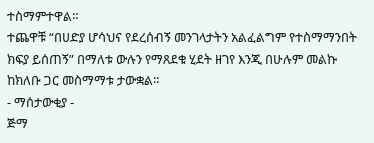ተስማምተዋል።
ተጨዋቹ “በሀድያ ሆሳህና የደረሰብኝ መንገላታትን አልፈልግም የተስማማንበት ክፍያ ይሰጠኝ” በማለቱ ውሉን የማጸደቁ ሂደት ዘገየ እንጂ በሁሉም መልኩ ከክለቡ ጋር መስማማቱ ታውቋል።
- ማሰታውቂያ -
ጅማ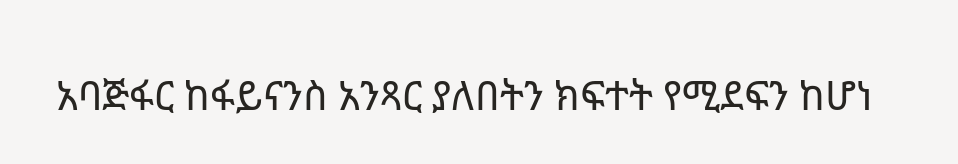አባጅፋር ከፋይናንስ አንጻር ያለበትን ክፍተት የሚደፍን ከሆነ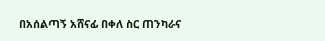በአሰልጣኝ አሸናፊ በቀለ ስር ጠንካራና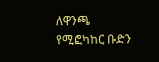ለዋንጫ የሚፎካከር ቡድን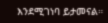እንደሚገነባ ይታመናል።